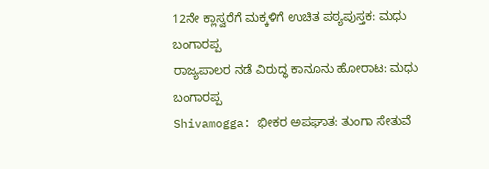12ನೇ ಕ್ಲಾಸ್ವರೆಗೆ ಮಕ್ಕಳಿಗೆ ಉಚಿತ ಪಠ್ಯಪುಸ್ತಕ: ಮಧು ಬಂಗಾರಪ್ಪ
ರಾಜ್ಯಪಾಲರ ನಡೆ ವಿರುದ್ಧ ಕಾನೂನು ಹೋರಾಟ: ಮಧು ಬಂಗಾರಪ್ಪ
Shivamogga: ಭೀಕರ ಅಪಘಾತ: ತುಂಗಾ ಸೇತುವೆ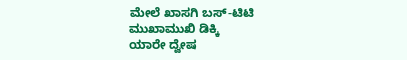ಮೇಲೆ ಖಾಸಗಿ ಬಸ್-ಟಿಟಿ ಮುಖಾಮುಖಿ ಡಿಕ್ಕಿ
ಯಾರೇ ದ್ವೇಷ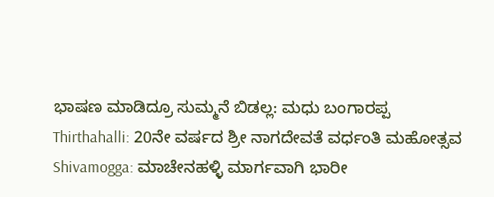ಭಾಷಣ ಮಾಡಿದ್ರೂ ಸುಮ್ಮನೆ ಬಿಡಲ್ಲ: ಮಧು ಬಂಗಾರಪ್ಪ
Thirthahalli: 20ನೇ ವರ್ಷದ ಶ್ರೀ ನಾಗದೇವತೆ ವರ್ಧಂತಿ ಮಹೋತ್ಸವ
Shivamogga: ಮಾಚೇನಹಳ್ಳಿ ಮಾರ್ಗವಾಗಿ ಭಾರೀ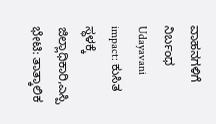ವಾಹನಗಳಿಗೆ ನಿರ್ಬಂಧ
Udayavani impact: ಕುಸಿತ ಸ್ಥಳಕ್ಕೆ ಜಿಲ್ಲಾಧಿಕಾರಿ,ಎಸ್ಪಿ ಭೇಟಿ: ತಾತ್ಕಾಲಿಕ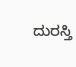ದುರಸ್ತಿ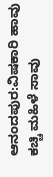ಆನಂದಪುರ:ವಿಷಕಾರಿ ಹಾವು ಕಚ್ಚಿ ಮಹಿಳೆ ಸಾವು